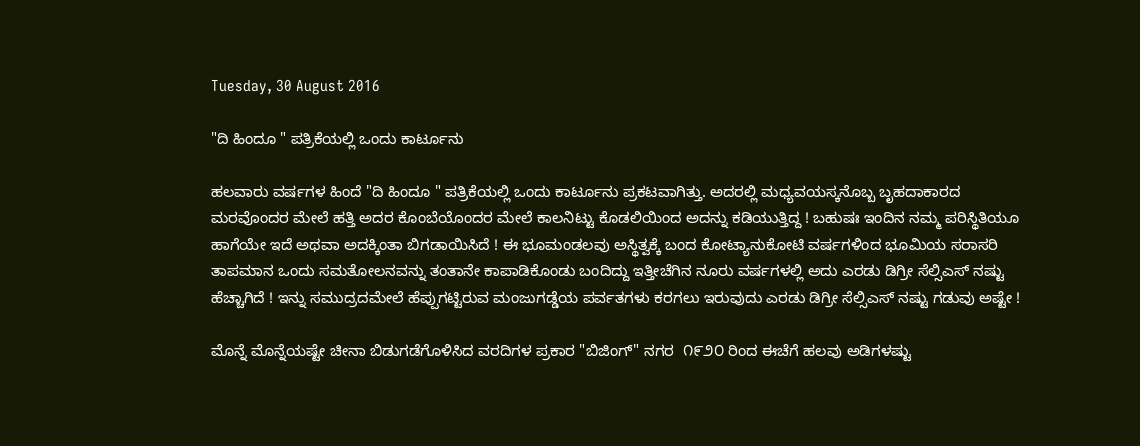Tuesday, 30 August 2016

"ದಿ ಹಿಂದೂ " ಪತ್ರಿಕೆಯಲ್ಲಿ ಒಂದು ಕಾರ್ಟೂನು

ಹಲವಾರು ವರ್ಷಗಳ ಹಿಂದೆ "ದಿ ಹಿಂದೂ " ಪತ್ರಿಕೆಯಲ್ಲಿ ಒಂದು ಕಾರ್ಟೂನು ಪ್ರಕಟವಾಗಿತ್ತು. ಅದರಲ್ಲಿ ಮಧ್ಯವಯಸ್ಕನೊಬ್ಬ ಬೃಹದಾಕಾರದ ಮರವೊಂದರ ಮೇಲೆ ಹತ್ತಿ ಅದರ ಕೊಂಬೆಯೊಂದರ ಮೇಲೆ ಕಾಲನಿಟ್ಟು ಕೊಡಲಿಯಿಂದ ಅದನ್ನು ಕಡಿಯುತ್ತಿದ್ದ ! ಬಹುಷಃ ಇಂದಿನ ನಮ್ಮ ಪರಿಸ್ಥಿತಿಯೂ ಹಾಗೆಯೇ ಇದೆ ಅಥವಾ ಅದಕ್ಕಿಂತಾ ಬಿಗಡಾಯಿಸಿದೆ ! ಈ ಭೂಮಂಡಲವು ಅಸ್ಥಿತ್ವಕ್ಕೆ ಬಂದ ಕೋಟ್ಯಾನುಕೋಟಿ ವರ್ಷಗಳಿಂದ ಭೂಮಿಯ ಸರಾಸರಿ ತಾಪಮಾನ ಒಂದು ಸಮತೋಲನವನ್ನು ತಂತಾನೇ ಕಾಪಾಡಿಕೊಂಡು ಬಂದಿದ್ದು ಇತ್ತೀಚೆಗಿನ ನೂರು ವರ್ಷಗಳಲ್ಲಿ ಅದು ಎರಡು ಡಿಗ್ರೀ ಸೆಲ್ಸಿಎಸ್ ನಷ್ಟು ಹೆಚ್ಚಾಗಿದೆ ! ಇನ್ನು ಸಮುದ್ರದಮೇಲೆ ಹೆಪ್ಪುಗಟ್ಟಿರುವ ಮಂಜುಗಡ್ಡೆಯ ಪರ್ವತಗಳು ಕರಗಲು ಇರುವುದು ಎರಡು ಡಿಗ್ರೀ ಸೆಲ್ಸಿಎಸ್ ನಷ್ಟು ಗಡುವು ಅಷ್ಟೇ !

ಮೊನ್ನೆ ಮೊನ್ನೆಯಷ್ಟೇ ಚೀನಾ ಬಿಡುಗಡೆಗೊಳಿಸಿದ ವರದಿಗಳ ಪ್ರಕಾರ "ಬಿಜಿಂಗ್" ನಗರ  ೧೯೨೦ ರಿಂದ ಈಚೆಗೆ ಹಲವು ಅಡಿಗಳಷ್ಟು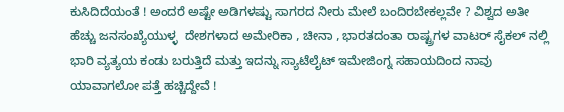ಕುಸಿದಿದೆಯಂತೆ ! ಅಂದರೆ ಅಷ್ಟೇ ಅಡಿಗಳಷ್ಟು ಸಾಗರದ ನೀರು ಮೇಲೆ ಬಂದಿರಬೇಕಲ್ಲವೇ ? ವಿಶ್ವದ ಅತೀ ಹೆಚ್ಚು ಜನಸಂಖ್ಯೆಯುಳ್ಳ  ದೇಶಗಳಾದ ಅಮೇರಿಕಾ , ಚೀನಾ , ಭಾರತದಂತಾ ರಾಷ್ಟ್ರಗಳ ವಾಟರ್ ಸೈಕಲ್ ನಲ್ಲಿ ಭಾರಿ ವ್ಯತ್ಯಯ ಕಂಡು ಬರುತ್ತಿದೆ ಮತ್ತು ಇದನ್ನು ಸ್ಯಾಟೆಲೈಟ್ ಇಮೇಜಿಂಗ್ನ ಸಹಾಯದಿಂದ ನಾವು ಯಾವಾಗಲೋ ಪತ್ತೆ ಹಚ್ಚಿದ್ದೇವೆ !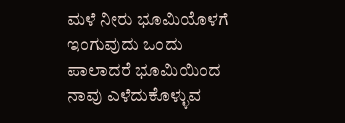ಮಳೆ ನೀರು ಭೂಮಿಯೊಳಗೆ ಇಂಗುವುದು ಒಂದು ಪಾಲಾದರೆ ಭೂಮಿಯಿಂದ ನಾವು ಎಳೆದುಕೊಳ್ಳುವ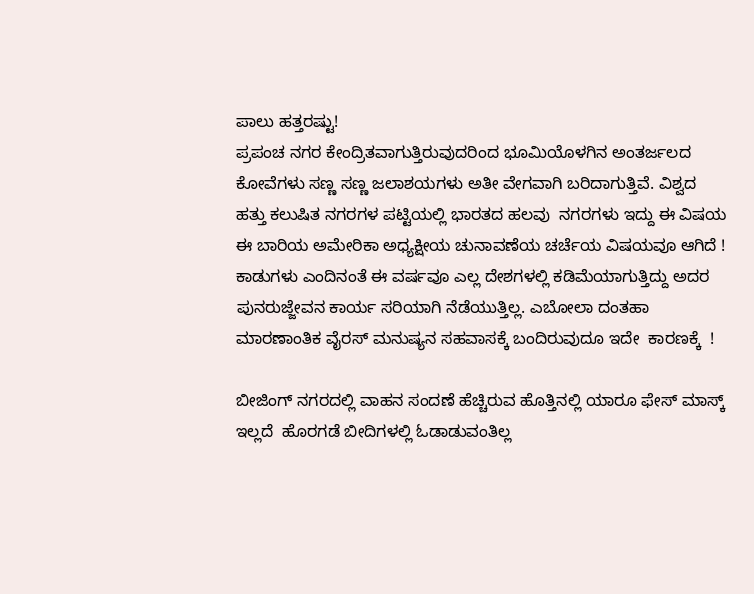ಪಾಲು ಹತ್ತರಷ್ಟು!
ಪ್ರಪಂಚ ನಗರ ಕೇಂದ್ರಿತವಾಗುತ್ತಿರುವುದರಿಂದ ಭೂಮಿಯೊಳಗಿನ ಅಂತರ್ಜಲದ ಕೋವೆಗಳು ಸಣ್ಣ ಸಣ್ಣ ಜಲಾಶಯಗಳು ಅತೀ ವೇಗವಾಗಿ ಬರಿದಾಗುತ್ತಿವೆ. ವಿಶ್ವದ ಹತ್ತು ಕಲುಷಿತ ನಗರಗಳ ಪಟ್ಟಿಯಲ್ಲಿ ಭಾರತದ ಹಲವು  ನಗರಗಳು ಇದ್ದು ಈ ವಿಷಯ ಈ ಬಾರಿಯ ಅಮೇರಿಕಾ ಅಧ್ಯಕ್ಷೀಯ ಚುನಾವಣೆಯ ಚರ್ಚೆಯ ವಿಷಯವೂ ಆಗಿದೆ !
ಕಾಡುಗಳು ಎಂದಿನಂತೆ ಈ ವರ್ಷವೂ ಎಲ್ಲ ದೇಶಗಳಲ್ಲಿ ಕಡಿಮೆಯಾಗುತ್ತಿದ್ದು ಅದರ ಪುನರುಜ್ಜೇವನ ಕಾರ್ಯ ಸರಿಯಾಗಿ ನೆಡೆಯುತ್ತಿಲ್ಲ. ಎಬೋಲಾ ದಂತಹಾ ಮಾರಣಾಂತಿಕ ವೈರಸ್ ಮನುಷ್ಯನ ಸಹವಾಸಕ್ಕೆ ಬಂದಿರುವುದೂ ಇದೇ  ಕಾರಣಕ್ಕೆ  !

ಬೀಜಿಂಗ್ ನಗರದಲ್ಲಿ ವಾಹನ ಸಂದಣೆ ಹೆಚ್ಚಿರುವ ಹೊತ್ತಿನಲ್ಲಿ ಯಾರೂ ಫೇಸ್ ಮಾಸ್ಕ್ ಇಲ್ಲದೆ  ಹೊರಗಡೆ ಬೀದಿಗಳಲ್ಲಿ ಓಡಾಡುವಂತಿಲ್ಲ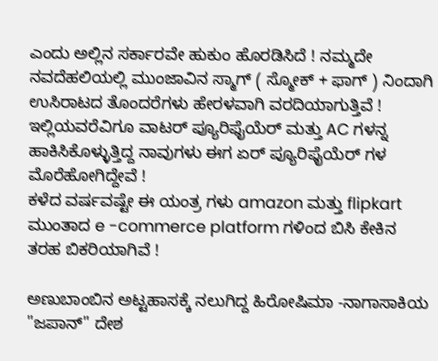ಎಂದು ಅಲ್ಲಿನ ಸರ್ಕಾರವೇ ಹುಕುಂ ಹೊರಡಿಸಿದೆ ! ನಮ್ಮದೇ ನವದೆಹಲಿಯಲ್ಲಿ ಮುಂಜಾವಿನ ಸ್ಮಾಗ್ ( ಸ್ಮೋಕ್ + ಫಾಗ್ ) ನಿಂದಾಗಿ ಉಸಿರಾಟದ ತೊಂದರೆಗಳು ಹೇರಳವಾಗಿ ವರದಿಯಾಗುತ್ತಿವೆ ! ಇಲ್ಲಿಯವರೆವಿಗೂ ವಾಟರ್ ಪ್ಯೂರಿಫೈಯೆರ್ ಮತ್ತು AC ಗಳನ್ನ ಹಾಕಿಸಿಕೊಳ್ಳುತ್ತಿದ್ದ ನಾವುಗಳು ಈಗ ಏರ್ ಪ್ಯೂರಿಫೈಯೆರ್ ಗಳ ಮೊರೆಹೋಗಿದ್ದೇವೆ !
ಕಳೆದ ವರ್ಷವಷ್ಟೇ ಈ ಯಂತ್ರ ಗಳು amazon ಮತ್ತು flipkart ಮುಂತಾದ e -commerce platform ಗಳಿಂದ ಬಿಸಿ ಕೇಕಿನ ತರಹ ಬಿಕರಿಯಾಗಿವೆ !

ಅಣುಬಾಂಬಿನ ಅಟ್ಟಹಾಸಕ್ಕೆ ನಲುಗಿದ್ದ ಹಿರೋಷಿಮಾ -ನಾಗಾಸಾಕಿಯ "ಜಪಾನ್" ದೇಶ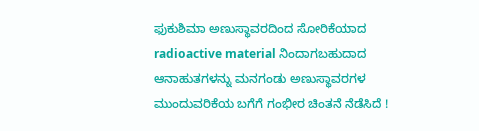ಫುಕುಶಿಮಾ ಅಣುಸ್ಥಾವರದಿಂದ ಸೋರಿಕೆಯಾದ radioactive material ನಿಂದಾಗಬಹುದಾದ ಆನಾಹುತಗಳನ್ನು ಮನಗಂಡು ಅಣುಸ್ಥಾವರಗಳ ಮುಂದುವರಿಕೆಯ ಬಗೆಗೆ ಗಂಭೀರ ಚಿಂತನೆ ನೆಡೆಸಿದೆ !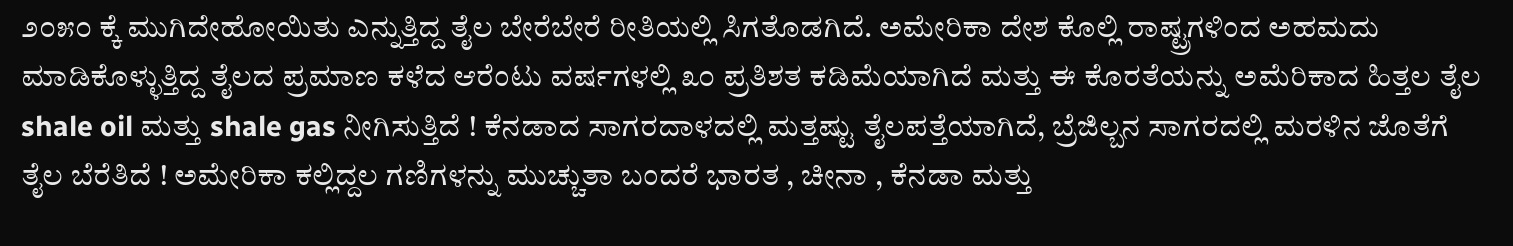೨೦೫೦ ಕ್ಕೆ ಮುಗಿದೇಹೋಯಿತು ಎನ್ನುತ್ತಿದ್ದ ತೈಲ ಬೇರೆಬೇರೆ ರೀತಿಯಲ್ಲಿ ಸಿಗತೊಡಗಿದೆ. ಅಮೇರಿಕಾ ದೇಶ ಕೊಲ್ಲಿ ರಾಷ್ಟ್ರಗಳಿಂದ ಅಹಮದು ಮಾಡಿಕೊಳ್ಳುತ್ತಿದ್ದ ತೈಲದ ಪ್ರಮಾಣ ಕಳೆದ ಆರೆಂಟು ವರ್ಷಗಳಲ್ಲಿ ೩೦ ಪ್ರತಿಶತ ಕಡಿಮೆಯಾಗಿದೆ ಮತ್ತು ಈ ಕೊರತೆಯನ್ನು ಅಮೆರಿಕಾದ ಹಿತ್ತಲ ತೈಲ shale oil ಮತ್ತು shale gas ನೀಗಿಸುತ್ತಿದೆ ! ಕೆನಡಾದ ಸಾಗರದಾಳದಲ್ಲಿ ಮತ್ತಷ್ಟು ತೈಲಪತ್ತೆಯಾಗಿದೆ, ಬ್ರೆಜಿಲ್ಬನ ಸಾಗರದಲ್ಲಿ ಮರಳಿನ ಜೊತೆಗೆ ತೈಲ ಬೆರೆತಿದೆ ! ಅಮೇರಿಕಾ ಕಲ್ಲಿದ್ದಲ ಗಣಿಗಳನ್ನು ಮುಚ್ಚುತಾ ಬಂದರೆ ಭಾರತ , ಚೀನಾ , ಕೆನಡಾ ಮತ್ತು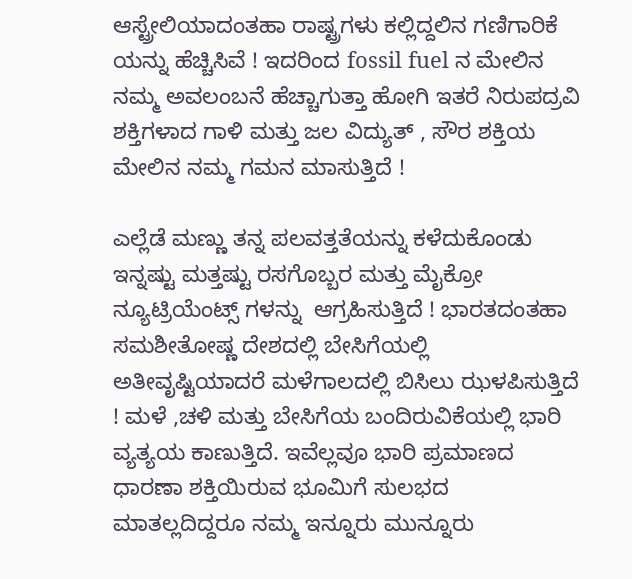ಆಸ್ಟ್ರೇಲಿಯಾದಂತಹಾ ರಾಷ್ಟ್ರಗಳು ಕಲ್ಲಿದ್ದಲಿನ ಗಣಿಗಾರಿಕೆ ಯನ್ನು ಹೆಚ್ಚಿಸಿವೆ ! ಇದರಿಂದ fossil fuel ನ ಮೇಲಿನ ನಮ್ಮ ಅವಲಂಬನೆ ಹೆಚ್ಚಾಗುತ್ತಾ ಹೋಗಿ ಇತರೆ ನಿರುಪದ್ರವಿ ಶಕ್ತಿಗಳಾದ ಗಾಳಿ ಮತ್ತು ಜಲ ವಿದ್ಯುತ್ , ಸೌರ ಶಕ್ತಿಯ ಮೇಲಿನ ನಮ್ಮ ಗಮನ ಮಾಸುತ್ತಿದೆ !

ಎಲ್ಲೆಡೆ ಮಣ್ಣು ತನ್ನ ಪಲವತ್ತತೆಯನ್ನು ಕಳೆದುಕೊಂಡು ಇನ್ನಷ್ಟು ಮತ್ತಷ್ಟು ರಸಗೊಬ್ಬರ ಮತ್ತು ಮೈಕ್ರೋ ನ್ಯೂಟ್ರಿಯೆಂಟ್ಸ್ ಗಳನ್ನು  ಆಗ್ರಹಿಸುತ್ತಿದೆ ! ಭಾರತದಂತಹಾ ಸಮಶೀತೋಷ್ಣ ದೇಶದಲ್ಲಿ ಬೇಸಿಗೆಯಲ್ಲಿ ಅತೀವೃಷ್ಟಿಯಾದರೆ ಮಳೆಗಾಲದಲ್ಲಿ ಬಿಸಿಲು ಝಳಪಿಸುತ್ತಿದೆ ! ಮಳೆ ,ಚಳಿ ಮತ್ತು ಬೇಸಿಗೆಯ ಬಂದಿರುವಿಕೆಯಲ್ಲಿ ಭಾರಿ ವ್ಯತ್ಯಯ ಕಾಣುತ್ತಿದೆ. ಇವೆಲ್ಲವೂ ಭಾರಿ ಪ್ರಮಾಣದ ಧಾರಣಾ ಶಕ್ತಿಯಿರುವ ಭೂಮಿಗೆ ಸುಲಭದ ಮಾತಲ್ಲದಿದ್ದರೂ ನಮ್ಮ ಇನ್ನೂರು ಮುನ್ನೂರು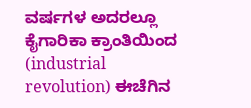ವರ್ಷಗಳ ಅದರಲ್ಲೂ ಕೈಗಾರಿಕಾ ಕ್ರಾಂತಿಯಿಂದ  (industrial revolution) ಈಚೆಗಿನ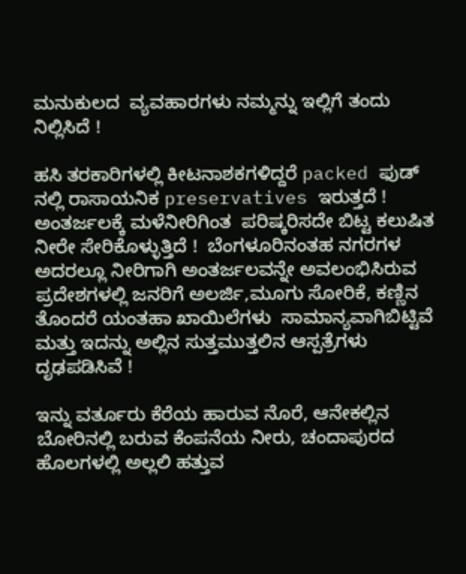ಮನುಕುಲದ  ವ್ಯವಹಾರಗಳು ನಮ್ಮನ್ನು ಇಲ್ಲಿಗೆ ತಂದು ನಿಲ್ಲಿಸಿದೆ !

ಹಸಿ ತರಕಾರಿಗಳಲ್ಲಿ ಕೀಟನಾಶಕಗಳಿದ್ದರೆ packed ಫುಡ್ ನಲ್ಲಿ ರಾಸಾಯನಿಕ preservatives ಇರುತ್ತದೆ ! ಅಂತರ್ಜಲಕ್ಕೆ ಮಳೆನೀರಿಗಿಂತ  ಪರಿಷ್ಕರಿಸದೇ ಬಿಟ್ಟ ಕಲುಷಿತ ನೀರೇ ಸೇರಿಕೊಳ್ಳುತ್ತಿದೆ !  ಬೆಂಗಳೂರಿನಂತಹ ನಗರಗಳ ಅದರಲ್ಲೂ ನೀರಿಗಾಗಿ ಅಂತರ್ಜಲವನ್ನೇ ಅವಲಂಭಿಸಿರುವ ಪ್ರದೇಶಗಳಲ್ಲಿ ಜನರಿಗೆ ಅಲರ್ಜಿ,ಮೂಗು ಸೋರಿಕೆ, ಕಣ್ಣಿನ ತೊಂದರೆ ಯಂತಹಾ ಖಾಯಿಲೆಗಳು  ಸಾಮಾನ್ಯವಾಗಿಬಿಟ್ಟಿವೆ ಮತ್ತು ಇದನ್ನು ಅಲ್ಲಿನ ಸುತ್ತಮುತ್ತಲಿನ ಆಸ್ಪತ್ರೆಗಳು ದೃಢಪಡಿಸಿವೆ !

ಇನ್ನು ವರ್ತೂರು ಕೆರೆಯ ಹಾರುವ ನೊರೆ, ಆನೇಕಲ್ಲಿನ ಬೋರಿನಲ್ಲಿ ಬರುವ ಕೆಂಪನೆಯ ನೀರು, ಚಂದಾಪುರದ ಹೊಲಗಳಲ್ಲಿ ಅಲ್ಲಲಿ ಹತ್ತುವ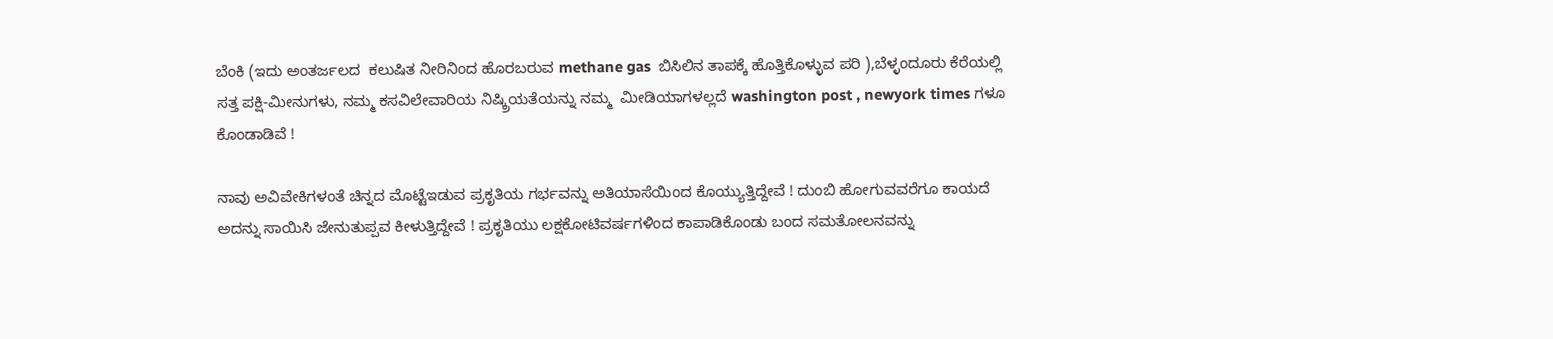ಬೆಂಕಿ (ಇದು ಅಂತರ್ಜಲದ  ಕಲುಷಿತ ನೀರಿನಿಂದ ಹೊರಬರುವ methane gas  ಬಿಸಿಲಿನ ತಾಪಕ್ಕೆ ಹೊತ್ತಿಕೊಳ್ಳುವ ಪರಿ ),ಬೆಳ್ಳಂದೂರು ಕೆರೆಯಲ್ಲಿ ಸತ್ತ ಪಕ್ಷಿ-ಮೀನುಗಳು, ನಮ್ಮ ಕಸವಿಲೇವಾರಿಯ ನಿಷ್ಕ್ರಿಯತೆಯನ್ನು ನಮ್ಮ  ಮೀಡಿಯಾಗಳಲ್ಲದೆ washington post , newyork times ಗಳೂ ಕೊಂಡಾಡಿವೆ !

ನಾವು ಅವಿವೇಕಿಗಳಂತೆ ಚಿನ್ನದ ಮೊಟ್ಟೆಇಡುವ ಪ್ರಕೃತಿಯ ಗರ್ಭವನ್ನು ಅತಿಯಾಸೆಯಿಂದ ಕೊಯ್ಯುತ್ತಿದ್ದೇವೆ ! ದುಂಬಿ ಹೋಗುವವರೆಗೂ ಕಾಯದೆ ಅದನ್ನು ಸಾಯಿಸಿ ಜೇನುತುಪ್ಪವ ಕೀಳುತ್ತಿದ್ದೇವೆ ! ಪ್ರಕೃತಿಯು ಲಕ್ಷಕೋಟಿವರ್ಷಗಳಿಂದ ಕಾಪಾಡಿಕೊಂಡು ಬಂದ ಸಮತೋಲನವನ್ನು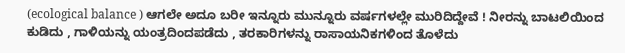(ecological balance ) ಆಗಲೇ ಅದೂ ಬರೀ ಇನ್ನೂರು ಮುನ್ನೂರು ವರ್ಷಗಳಲ್ಲೇ ಮುರಿದಿದ್ದೇವೆ ! ನೀರನ್ನು ಬಾಟಲಿಯಿಂದ ಕುಡಿದು , ಗಾಳಿಯನ್ನು ಯಂತ್ರದಿಂದಪಡೆದು , ತರಕಾರಿಗಳನ್ನು ರಾಸಾಯನಿಕಗಳಿಂದ ತೊಳೆದು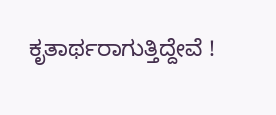ಕೃತಾರ್ಥರಾಗುತ್ತಿದ್ದೇವೆ !